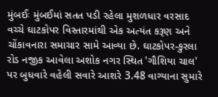મુંબઈઃ મુંબઈમાં સતત પડી રહેલા મુશળધાર વરસાદ વચ્ચે ઘાટકોપર વિસ્તારમાંથી એક અત્યંત કરૂણ અને ચોંકાવનારા સમાચાર સામે આવ્યા છે. ઘાટકોપર-કુરલા રોડ નજીક આવેલા અશોક નગર સ્થિત 'ગૌશિયા ચાલ' પર બુધવારે વહેલી સવારે આશરે 3.48 વાગ્યાના સુમારે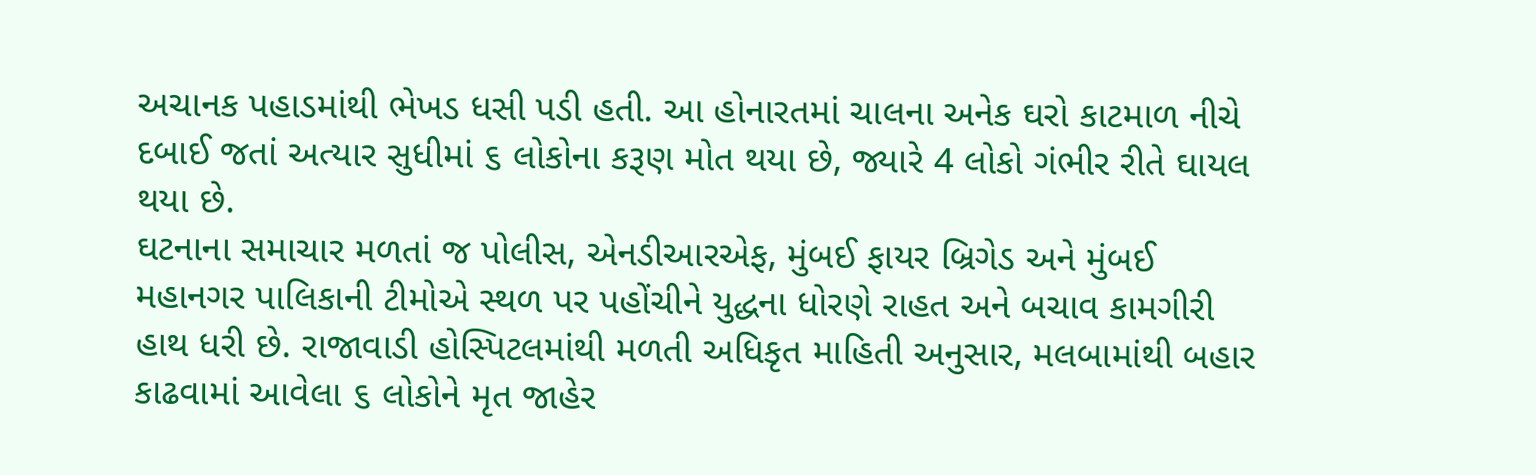અચાનક પહાડમાંથી ભેખડ ધસી પડી હતી. આ હોનારતમાં ચાલના અનેક ઘરો કાટમાળ નીચે દબાઈ જતાં અત્યાર સુધીમાં ૬ લોકોના કરૂણ મોત થયા છે, જ્યારે 4 લોકો ગંભીર રીતે ઘાયલ થયા છે.
ઘટનાના સમાચાર મળતાં જ પોલીસ, એનડીઆરએફ, મુંબઈ ફાયર બ્રિગેડ અને મુંબઈ મહાનગર પાલિકાની ટીમોએ સ્થળ પર પહોંચીને યુદ્ધના ધોરણે રાહત અને બચાવ કામગીરી હાથ ધરી છે. રાજાવાડી હોસ્પિટલમાંથી મળતી અધિકૃત માહિતી અનુસાર, મલબામાંથી બહાર કાઢવામાં આવેલા ૬ લોકોને મૃત જાહેર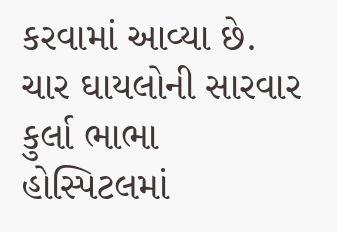કરવામાં આવ્યા છે.
ચાર ઘાયલોની સારવાર
કુર્લા ભાભા હોસ્પિટલમાં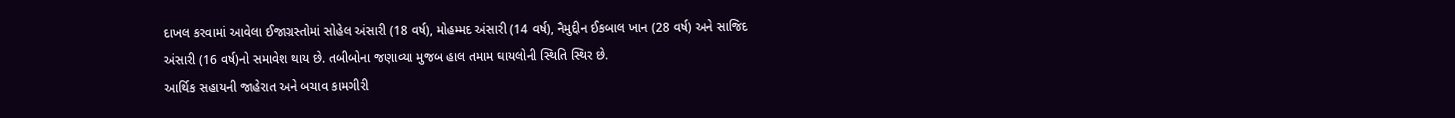દાખલ કરવામાં આવેલા ઈજાગ્રસ્તોમાં સોહેલ અંસારી (18 વર્ષ), મોહમ્મદ અંસારી (14 વર્ષ), નૈમુદ્દીન ઈકબાલ ખાન (28 વર્ષ) અને સાજિદ અંસારી (16 વર્ષ)નો સમાવેશ થાય છે. તબીબોના જણાવ્યા મુજબ હાલ તમામ ઘાયલોની સ્થિતિ સ્થિર છે.
આર્થિક સહાયની જાહેરાત અને બચાવ કામગીરી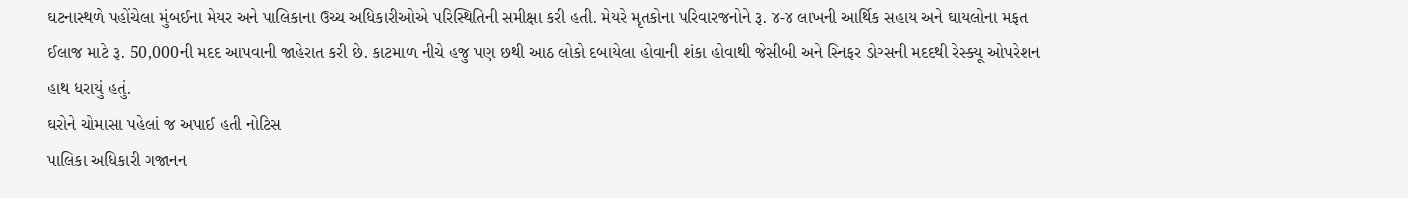ઘટનાસ્થળે પહોંચેલા મુંબઈના મેયર અને પાલિકાના ઉચ્ચ અધિકારીઓએ પરિસ્થિતિની સમીક્ષા કરી હતી. મેયરે મૃતકોના પરિવારજનોને રૂ. ૪-૪ લાખની આર્થિક સહાય અને ઘાયલોના મફત ઈલાજ માટે રૂ. 50,000ની મદદ આપવાની જાહેરાત કરી છે. કાટમાળ નીચે હજુ પણ છથી આઠ લોકો દબાયેલા હોવાની શંકા હોવાથી જેસીબી અને સ્નિફર ડોગ્સની મદદથી રેસ્ક્યૂ ઓપરેશન હાથ ધરાયું હતું.
ઘરોને ચોમાસા પહેલાં જ અપાઈ હતી નોટિસ
પાલિકા અધિકારી ગજાનન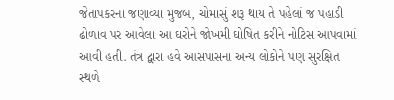જેતાપકરના જણાવ્યા મુજબ, ચોમાસું શરૂ થાય તે પહેલાં જ પહાડી ઢોળાવ પર આવેલા આ ઘરોને જોખમી ઘોષિત કરીને નોટિસ આપવામાં આવી હતી. તંત્ર દ્વારા હવે આસપાસના અન્ય લોકોને પણ સુરક્ષિત સ્થળે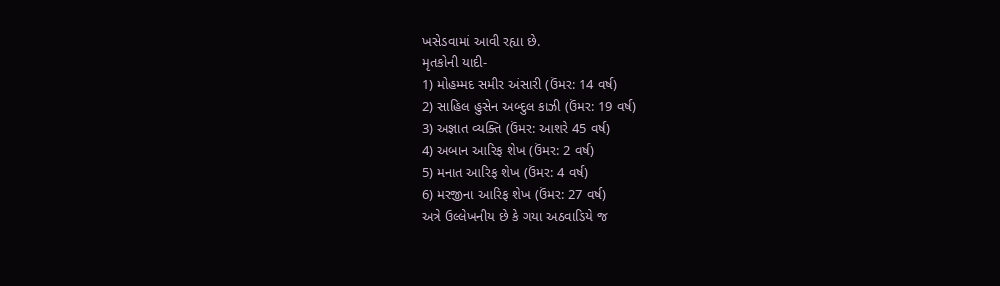ખસેડવામાં આવી રહ્યા છે.
મૃતકોની યાદી-
1) મોહમ્મદ સમીર અંસારી (ઉંમર: 14 વર્ષ)
2) સાહિલ હુસેન અબ્દુલ કાઝી (ઉંમર: 19 વર્ષ)
3) અજ્ઞાત વ્યક્તિ (ઉંમર: આશરે 45 વર્ષ)
4) અબાન આરિફ શેખ (ઉંમર: 2 વર્ષ)
5) મનાત આરિફ શેખ (ઉંમર: 4 વર્ષ)
6) મરજીના આરિફ શેખ (ઉંમર: 27 વર્ષ)
અત્રે ઉલ્લેખનીય છે કે ગયા અઠવાડિયે જ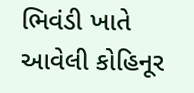ભિવંડી ખાતે આવેલી કોહિનૂર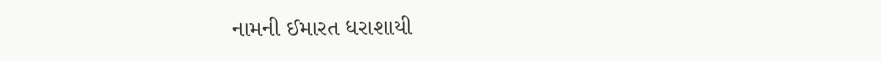નામની ઈમારત ધરાશાયી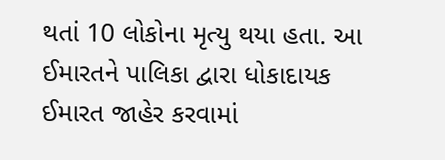થતાં 10 લોકોના મૃત્યુ થયા હતા. આ ઈમારતને પાલિકા દ્વારા ધોકાદાયક ઈમારત જાહેર કરવામાં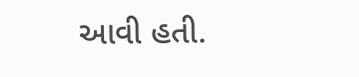આવી હતી.